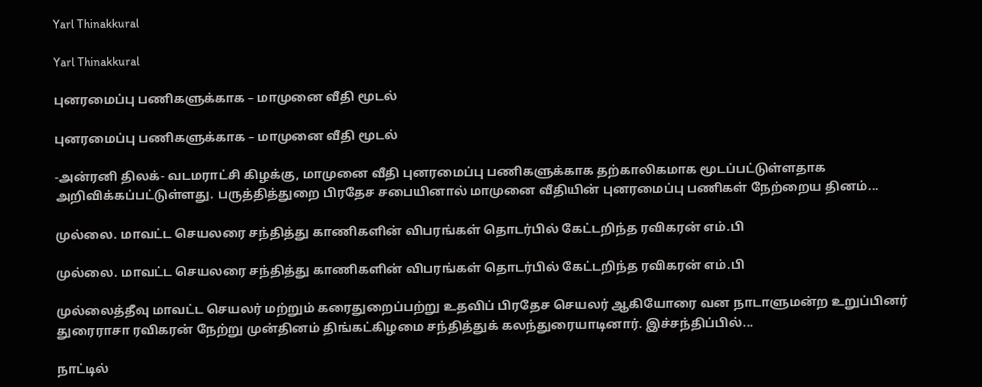Yarl Thinakkural

Yarl Thinakkural

புனரமைப்பு பணிகளுக்காக – மாமுனை வீதி மூடல்

புனரமைப்பு பணிகளுக்காக – மாமுனை வீதி மூடல்

-அன்ரனி திலக்- வடமராட்சி கிழக்கு, மாமுனை வீதி புனரமைப்பு பணிகளுக்காக தற்காலிகமாக மூடப்பட்டுள்ளதாக அறிவிக்கப்பட்டுள்ளது. பருத்தித்துறை பிரதேச சபையினால் மாமுனை வீதியின் புனரமைப்பு பணிகள் நேற்றைய தினம்...

முல்லை. மாவட்ட செயலரை சந்தித்து காணிகளின் விபரங்கள் தொடர்பில் கேட்டறிந்த ரவிகரன் எம்.பி

முல்லை. மாவட்ட செயலரை சந்தித்து காணிகளின் விபரங்கள் தொடர்பில் கேட்டறிந்த ரவிகரன் எம்.பி

முல்லைத்தீவு மாவட்ட செயலர் மற்றும் கரைதுறைப்பற்று உதவிப் பிரதேச செயலர் ஆகியோரை வன நாடாளுமன்ற உறுப்பினர் துரைராசா ரவிகரன் நேற்று முன்தினம் திங்கட்கிழமை சந்தித்துக் கலந்துரையாடினார். இச்சந்திப்பில்...

நாட்டில்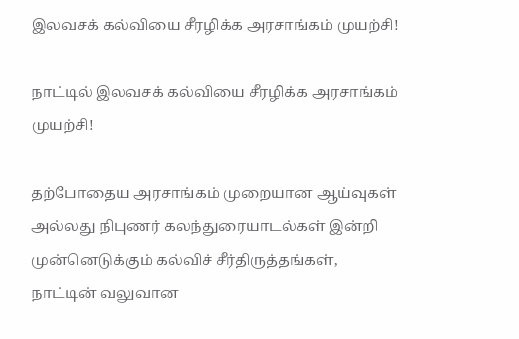இலவசக் கல்வியை சீரழிக்க அரசாங்கம் முயற்சி!

நாட்டில் இலவசக் கல்வியை சீரழிக்க அரசாங்கம் முயற்சி!

தற்போதைய அரசாங்கம் முறையான ஆய்வுகள் அல்லது நிபுணர் கலந்துரையாடல்கள் இன்றி முன்னெடுக்கும் கல்விச் சீர்திருத்தங்கள், நாட்டின் வலுவான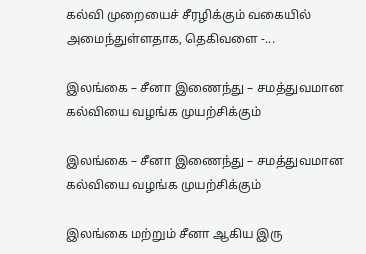கல்வி முறையைச் சீரழிக்கும் வகையில் அமைந்துள்ளதாக, தெகிவளை -...

இலங்கை – சீனா இணைந்து – சமத்துவமான கல்வியை வழங்க முயற்சிக்கும்

இலங்கை – சீனா இணைந்து – சமத்துவமான கல்வியை வழங்க முயற்சிக்கும்

இலங்கை மற்றும் சீனா ஆகிய இரு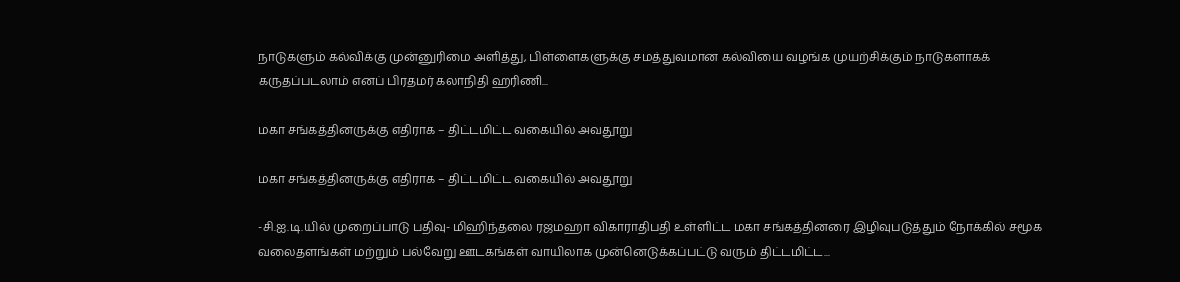நாடுகளும் கல்விக்கு முன்னுரிமை அளித்து, பிள்ளைகளுக்கு சமத்துவமான கல்வியை வழங்க முயற்சிக்கும் நாடுகளாகக் கருதப்படலாம் எனப் பிரதமர் கலாநிதி ஹரிணி...

மகா சங்கத்தினருக்கு எதிராக – திட்டமிட்ட வகையில் அவதூறு

மகா சங்கத்தினருக்கு எதிராக – திட்டமிட்ட வகையில் அவதூறு

-சி.ஐ.டி.யில் முறைப்பாடு பதிவு- மிஹிந்தலை ரஜமஹா விகாராதிபதி உள்ளிட்ட மகா சங்கத்தினரை இழிவுபடுத்தும் நோக்கில் சமூக வலைதளங்கள் மற்றும் பல்வேறு ஊடகங்கள் வாயிலாக முன்னெடுக்கப்பட்டு வரும் திட்டமிட்ட...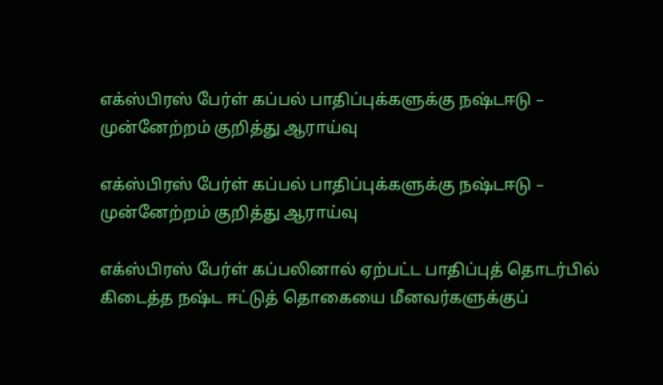எக்ஸ்பிரஸ் பேர்ள் கப்பல் பாதிப்புக்களுக்கு நஷ்டஈடு – முன்னேற்றம் குறித்து ஆராய்வு

எக்ஸ்பிரஸ் பேர்ள் கப்பல் பாதிப்புக்களுக்கு நஷ்டஈடு – முன்னேற்றம் குறித்து ஆராய்வு

எக்ஸ்பிரஸ் பேர்ள் கப்பலினால் ஏற்பட்ட பாதிப்புத் தொடர்பில் கிடைத்த நஷ்ட ஈட்டுத் தொகையை மீனவர்களுக்குப்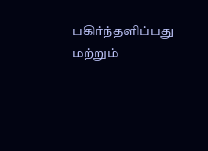பகிர்ந்தளிப்பது மற்றும்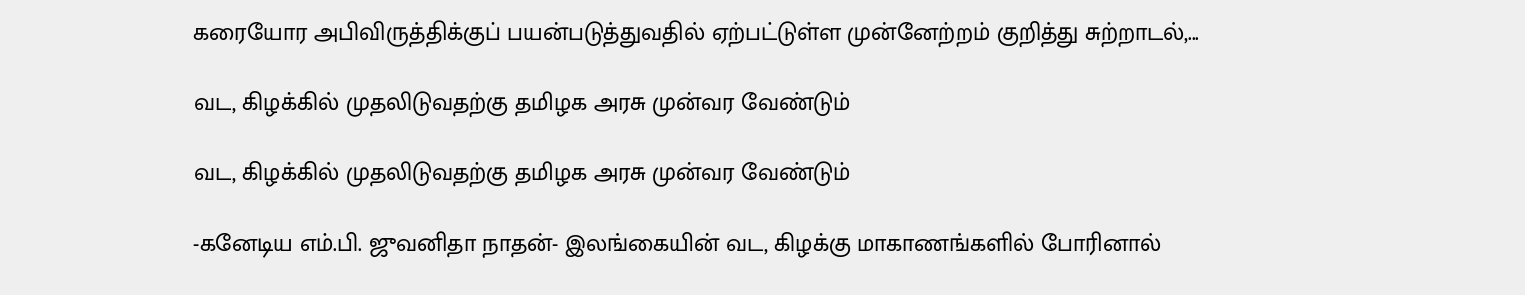கரையோர அபிவிருத்திக்குப் பயன்படுத்துவதில் ஏற்பட்டுள்ள முன்னேற்றம் குறித்து சுற்றாடல்,...

வட, கிழக்கில் முதலிடுவதற்கு தமிழக அரசு முன்வர வேண்டும்

வட, கிழக்கில் முதலிடுவதற்கு தமிழக அரசு முன்வர வேண்டும்

-கனேடிய எம்.பி. ஜுவனிதா நாதன்- இலங்கையின் வட, கிழக்கு மாகாணங்களில் போரினால்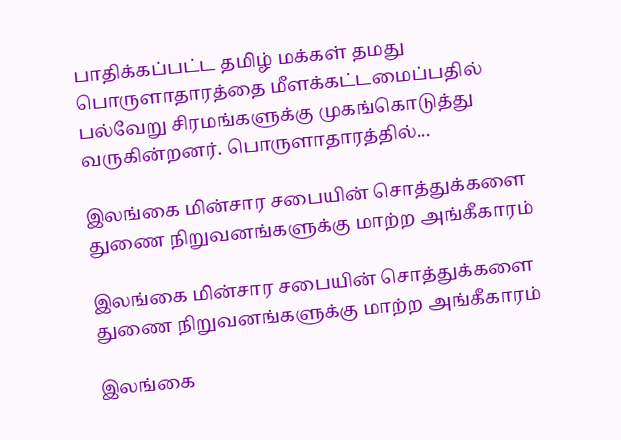பாதிக்கப்பட்ட தமிழ் மக்கள் தமது பொருளாதாரத்தை மீளக்கட்டமைப்பதில் பல்வேறு சிரமங்களுக்கு முகங்கொடுத்து வருகின்றனர். பொருளாதாரத்தில்...

இலங்கை மின்சார சபையின் சொத்துக்களை துணை நிறுவனங்களுக்கு மாற்ற அங்கீகாரம்

இலங்கை மின்சார சபையின் சொத்துக்களை துணை நிறுவனங்களுக்கு மாற்ற அங்கீகாரம்

இலங்கை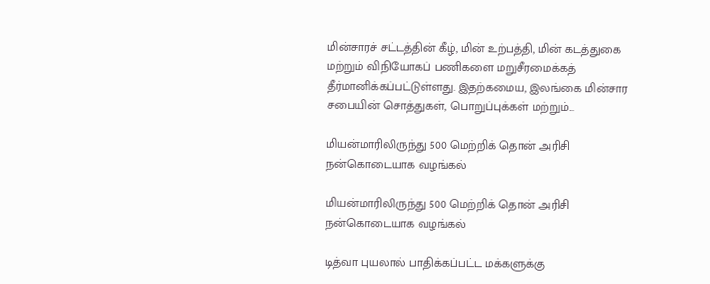மின்சாரச் சட்டத்தின் கீழ், மின் உற்பத்தி, மின் கடத்துகை மற்றும் விநியோகப் பணிகளை மறுசீரமைக்கத் தீர்மானிக்கப்பட்டுள்ளது. இதற்கமைய, இலங்கை மின்சார சபையின் சொத்துகள், பொறுப்புக்கள் மற்றும்...

மியன்மாரிலிருந்து 500 மெற்றிக் தொன் அரிசி நன்கொடையாக வழங்கல்

மியன்மாரிலிருந்து 500 மெற்றிக் தொன் அரிசி நன்கொடையாக வழங்கல்

டித்வா புயலால் பாதிக்கப்பட்ட மக்களுக்கு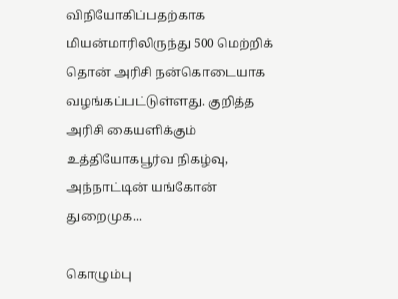விநியோகிப்பதற்காக மியன்மாரிலிருந்து 500 மெற்றிக் தொன் அரிசி நன்கொடையாக வழங்கப்பட்டுள்ளது. குறித்த அரிசி கையளிக்கும் உத்தியோகபூர்வ நிகழ்வு, அந்நாட்டின் யங்கோன் துறைமுக...

கொழும்பு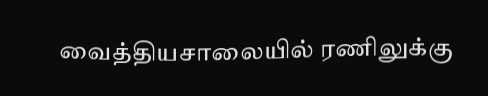வைத்தியசாலையில் ரணிலுக்கு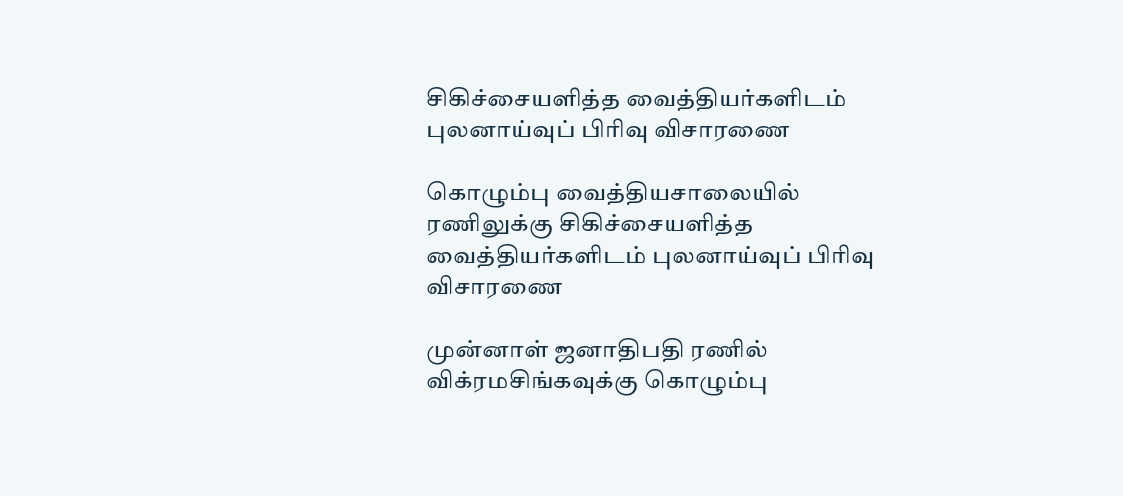சிகிச்சையளித்த வைத்தியர்களிடம் புலனாய்வுப் பிரிவு விசாரணை

கொழும்பு வைத்தியசாலையில் ரணிலுக்கு சிகிச்சையளித்த வைத்தியர்களிடம் புலனாய்வுப் பிரிவு விசாரணை

முன்னாள் ஜனாதிபதி ரணில் விக்ரமசிங்கவுக்கு கொழும்பு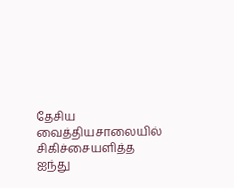தேசிய வைத்தியசாலையில் சிகிச்சையளித்த ஐந்து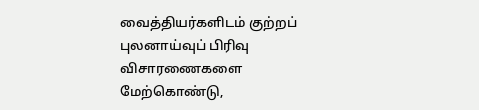வைத்தியர்களிடம் குற்றப் புலனாய்வுப் பிரிவு விசாரணைகளை மேற்கொண்டு,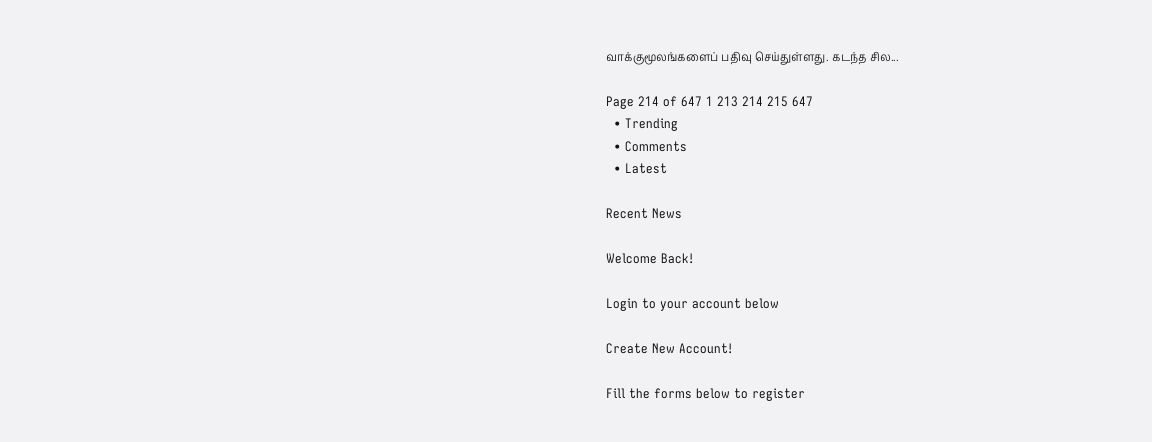வாக்குமூலங்களைப் பதிவு செய்துள்ளது. கடந்த சில...

Page 214 of 647 1 213 214 215 647
  • Trending
  • Comments
  • Latest

Recent News

Welcome Back!

Login to your account below

Create New Account!

Fill the forms below to register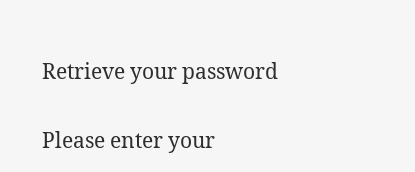Retrieve your password

Please enter your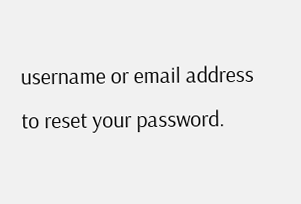username or email address to reset your password.